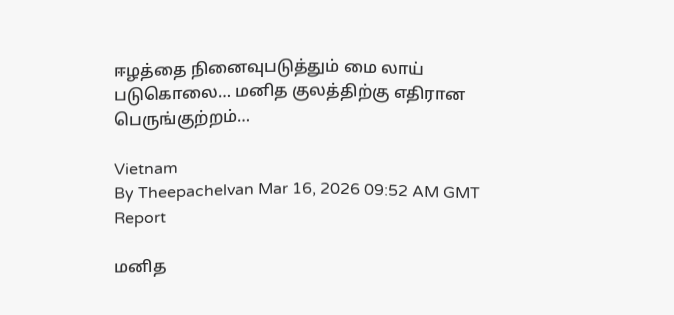ஈழத்தை நினைவுபடுத்தும் மை லாய் படுகொலை… மனித குலத்திற்கு எதிரான பெருங்குற்றம்…

Vietnam
By Theepachelvan Mar 16, 2026 09:52 AM GMT
Report

மனித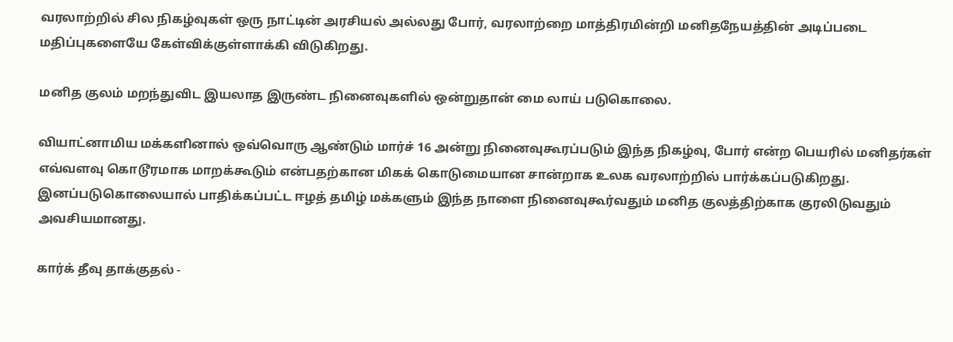வரலாற்றில் சில நிகழ்வுகள் ஒரு நாட்டின் அரசியல் அல்லது போர், வரலாற்றை மாத்திரமின்றி மனிதநேயத்தின் அடிப்படை மதிப்புகளையே கேள்விக்குள்ளாக்கி விடுகிறது.

மனித குலம் மறந்துவிட இயலாத இருண்ட நினைவுகளில் ஒன்றுதான் மை லாய் படுகொலை.

வியாட்னாமிய மக்களினால் ஒவ்வொரு ஆண்டும் மார்ச் 16 அன்று நினைவுகூரப்படும் இந்த நிகழ்வு, போர் என்ற பெயரில் மனிதர்கள் எவ்வளவு கொடூரமாக மாறக்கூடும் என்பதற்கான மிகக் கொடுமையான சான்றாக உலக வரலாற்றில் பார்க்கப்படுகிறது. இனப்படுகொலையால் பாதிக்கப்பட்ட ஈழத் தமிழ் மக்களும் இந்த நாளை நினைவுகூர்வதும் மனித குலத்திற்காக குரலிடுவதும் அவசியமானது.

கார்க் தீவு தாக்குதல் -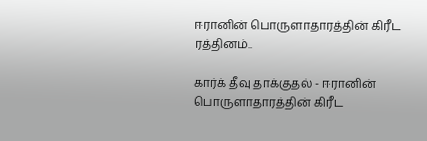ஈரானின் பொருளாதாரத்தின் கிரீட ரத்தினம்..

கார்க் தீவு தாக்குதல் - ஈரானின் பொருளாதாரத்தின் கிரீட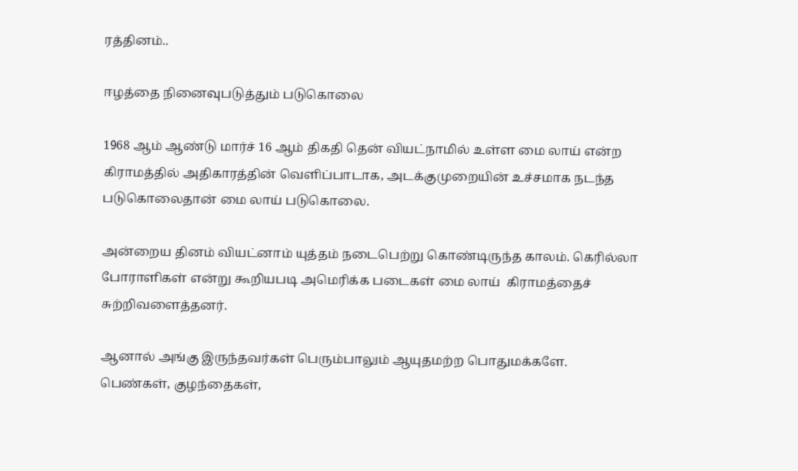ரத்தினம்..

ஈழத்தை நினைவுபடுத்தும் படுகொலை

1968 ஆம் ஆண்டு மார்ச் 16 ஆம் திகதி தென் வியட்நாமில் உள்ள மை லாய் என்ற கிராமத்தில் அதிகாரத்தின் வெளிப்பாடாக, அடக்குமுறையின் உச்சமாக நடந்த படுகொலைதான் மை லாய் படுகொலை.

அன்றைய தினம் வியட்னாம் யுத்தம் நடைபெற்று கொண்டிருந்த காலம். கெரில்லா போராளிகள் என்று கூறியபடி அமெரிக்க படைகள் மை லாய்  கிராமத்தைச் சுற்றிவளைத்தனர்.

ஆனால் அங்கு இருந்தவர்கள் பெரும்பாலும் ஆயுதமற்ற பொதுமக்களே. பெண்கள், குழந்தைகள்,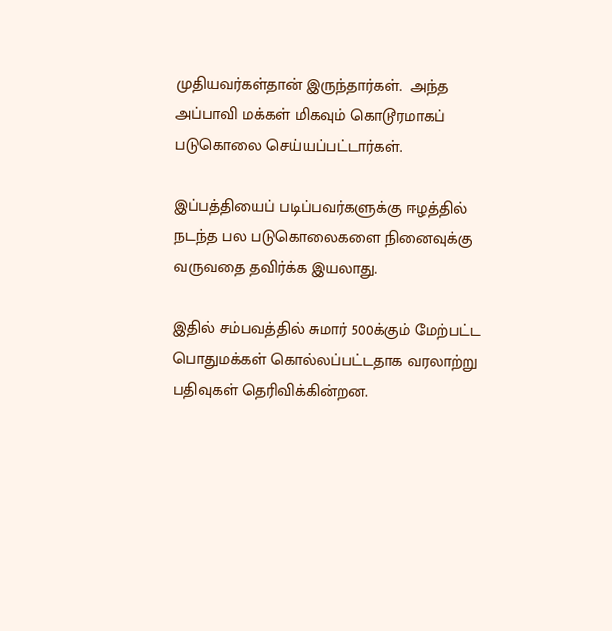முதியவர்கள்தான் இருந்தார்கள்.  அந்த அப்பாவி மக்கள் மிகவும் கொடூரமாகப் படுகொலை செய்யப்பட்டார்கள்.

இப்பத்தியைப் படிப்பவர்களுக்கு ஈழத்தில் நடந்த பல படுகொலைகளை நினைவுக்கு வருவதை தவிர்க்க இயலாது.

இதில் சம்பவத்தில் சுமார் 500க்கும் மேற்பட்ட பொதுமக்கள் கொல்லப்பட்டதாக வரலாற்று பதிவுகள் தெரிவிக்கின்றன.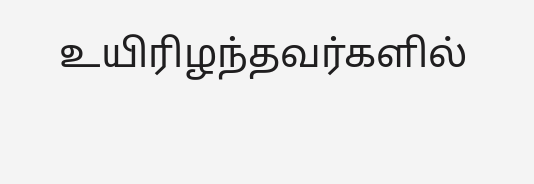உயிரிழந்தவர்களில்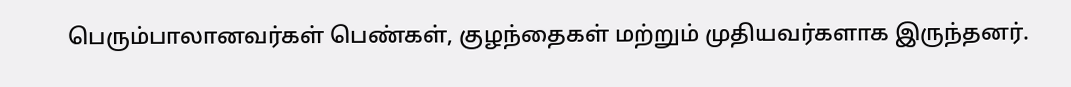பெரும்பாலானவர்கள் பெண்கள், குழந்தைகள் மற்றும் முதியவர்களாக இருந்தனர்.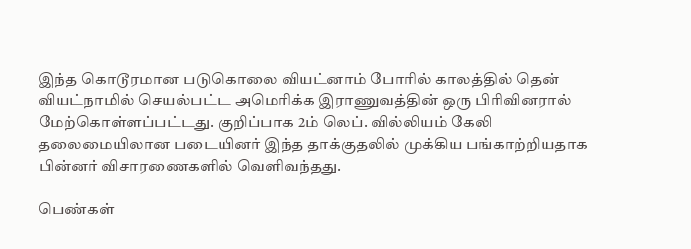இந்த கொடூரமான படுகொலை வியட்னாம் போரில் காலத்தில் தென் வியட்நாமில் செயல்பட்ட அமெரிக்க இராணுவத்தின் ஒரு பிரிவினரால் மேற்கொள்ளப்பட்டது. குறிப்பாக 2ம் லெப். வில்லியம் கேலி தலைமையிலான படையினர் இந்த தாக்குதலில் முக்கிய பங்காற்றியதாக பின்னர் விசாரணைகளில் வெளிவந்தது.

பெண்கள்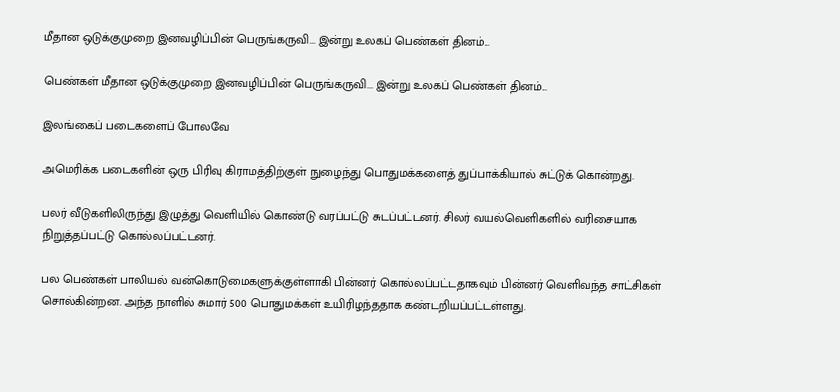மீதான ஒடுக்குமுறை இனவழிப்பின் பெருங்கருவி... இன்று உலகப் பெண்கள் தினம்...

பெண்கள் மீதான ஒடுக்குமுறை இனவழிப்பின் பெருங்கருவி... இன்று உலகப் பெண்கள் தினம்...

இலங்கைப் படைகளைப் போலவே

அமெரிக்க படைகளின் ஒரு பிரிவு கிராமத்திற்குள் நுழைந்து பொதுமக்களைத் துப்பாக்கியால் சுட்டுக் கொன்றது.

பலர் வீடுகளிலிருந்து இழுத்து வெளியில் கொண்டு வரப்பட்டு சுடப்பட்டனர். சிலர் வயல்வெளிகளில் வரிசையாக நிறுத்தப்பட்டு கொல்லப்பட்டனர்.

பல பெண்கள் பாலியல் வன்கொடுமைகளுக்குள்ளாகி பின்னர் கொல்லப்பட்டதாகவும் பின்னர் வெளிவந்த சாட்சிகள் சொல்கின்றன. அந்த நாளில் சுமார் 500 பொதுமக்கள் உயிரிழந்ததாக கண்டறியப்பட்டள்ளது.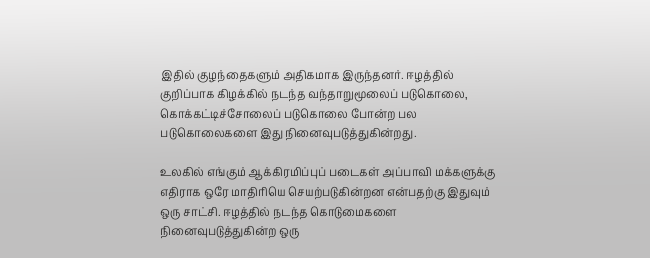இதில் குழந்தைகளும் அதிகமாக இருந்தனர். ஈழத்தில் குறிப்பாக கிழக்கில் நடந்த வந்தாறுமூலைப் படுகொலை, கொக்கட்டிச்சோலைப் படுகொலை போன்ற பல படுகொலைகளை இது நினைவுபடுத்துகின்றது.

உலகில் எங்கும் ஆக்கிரமிப்புப் படைகள் அப்பாவி மக்களுக்கு எதிராக ஒரே மாதிரியெ செயற்படுகின்றன என்பதற்கு இதுவும் ஒரு சாட்சி. ஈழத்தில் நடந்த கொடுமைகளை நினைவுபடுத்துகின்ற ஒரு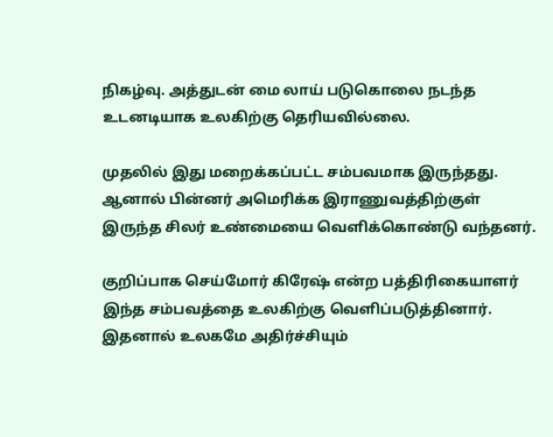நிகழ்வு. அத்துடன் மை லாய் படுகொலை நடந்த உடனடியாக உலகிற்கு தெரியவில்லை.

முதலில் இது மறைக்கப்பட்ட சம்பவமாக இருந்தது. ஆனால் பின்னர் அமெரிக்க இராணுவத்திற்குள் இருந்த சிலர் உண்மையை வெளிக்கொண்டு வந்தனர்.

குறிப்பாக செய்மோர் கிரேஷ் என்ற பத்திரிகையாளர் இந்த சம்பவத்தை உலகிற்கு வெளிப்படுத்தினார். இதனால் உலகமே அதிர்ச்சியும்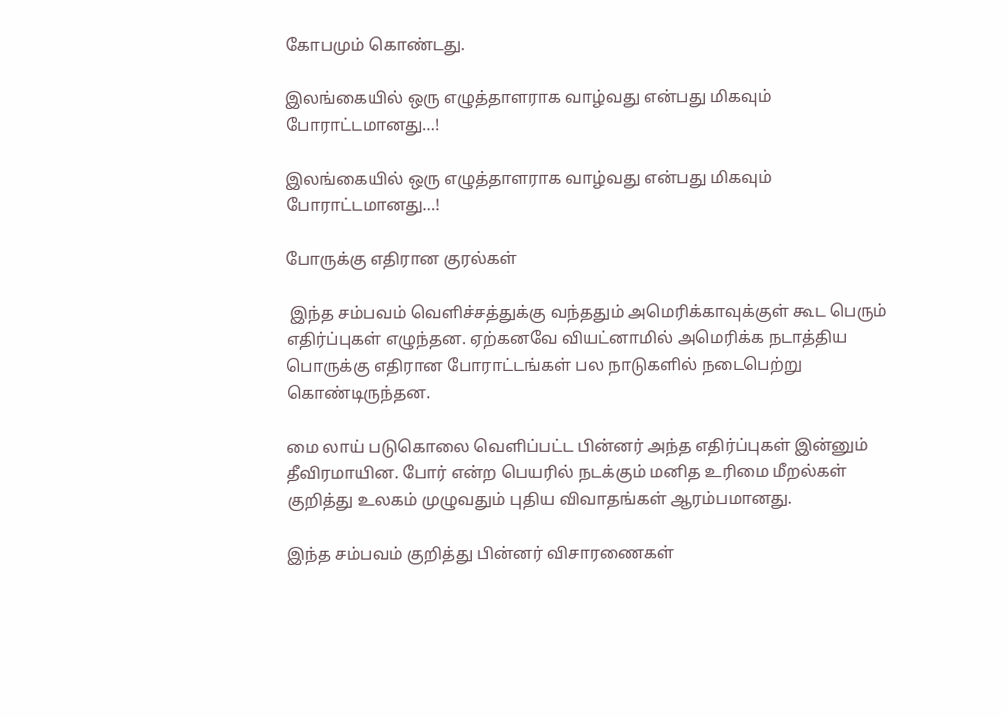கோபமும் கொண்டது.

இலங்கையில் ஒரு எழுத்தாளராக வாழ்வது என்பது மிகவும் போராட்டமானது…!

இலங்கையில் ஒரு எழுத்தாளராக வாழ்வது என்பது மிகவும் போராட்டமானது…!

போருக்கு எதிரான குரல்கள்

 இந்த சம்பவம் வெளிச்சத்துக்கு வந்ததும் அமெரிக்காவுக்குள் கூட பெரும் எதிர்ப்புகள் எழுந்தன. ஏற்கனவே வியட்னாமில் அமெரிக்க நடாத்திய பொருக்கு எதிரான போராட்டங்கள் பல நாடுகளில் நடைபெற்று கொண்டிருந்தன.

மை லாய் படுகொலை வெளிப்பட்ட பின்னர் அந்த எதிர்ப்புகள் இன்னும் தீவிரமாயின. போர் என்ற பெயரில் நடக்கும் மனித உரிமை மீறல்கள் குறித்து உலகம் முழுவதும் புதிய விவாதங்கள் ஆரம்பமானது.

இந்த சம்பவம் குறித்து பின்னர் விசாரணைகள்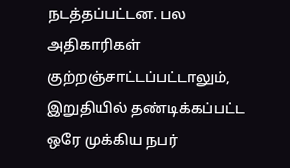நடத்தப்பட்டன. பல அதிகாரிகள் குற்றஞ்சாட்டப்பட்டாலும், இறுதியில் தண்டிக்கப்பட்ட ஒரே முக்கிய நபர்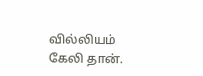வில்லியம் கேலி தான்.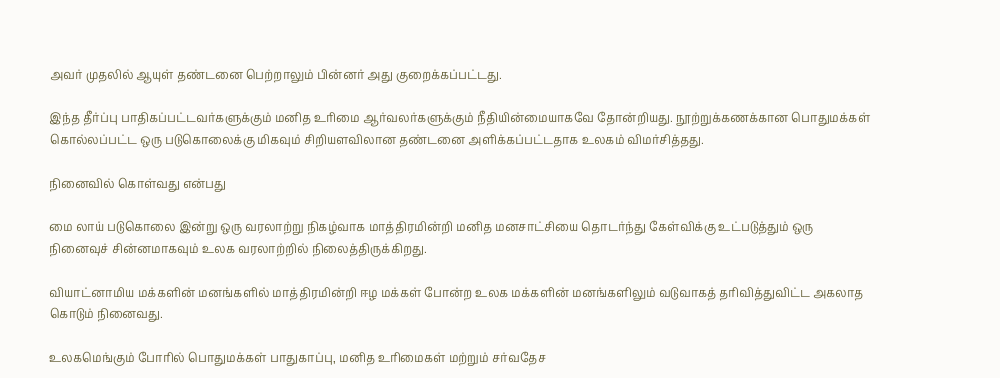அவர் முதலில் ஆயுள் தண்டனை பெற்றாலும் பின்னர் அது குறைக்கப்பட்டது.

இந்த தீர்ப்பு பாதிகப்பட்டவர்களுக்கும் மனித உரிமை ஆர்வலர்களுக்கும் நீதியின்மையாகவே தோன்றியது. நூற்றுக்கணக்கான பொதுமக்கள் கொல்லப்பட்ட ஒரு படுகொலைக்கு மிகவும் சிறியளவிலான தண்டனை அளிக்கப்பட்டதாக உலகம் விமர்சித்தது.

நினைவில் கொள்வது என்பது

மை லாய் படுகொலை இன்று ஒரு வரலாற்று நிகழ்வாக மாத்திரமின்றி மனித மனசாட்சியை தொடர்ந்து கேள்விக்கு உட்படுத்தும் ஒரு நினைவுச் சின்னமாகவும் உலக வரலாற்றில் நிலைத்திருக்கிறது.

வியாட்னாமிய மக்களின் மனங்களில் மாத்திரமின்றி ஈழ மக்கள் போன்ற உலக மக்களின் மனங்களிலும் வடுவாகத் தரிவித்துவிட்ட அகலாத கொடும் நினைவது.

உலகமெங்கும் போரில் பொதுமக்கள் பாதுகாப்பு, மனித உரிமைகள் மற்றும் சர்வதேச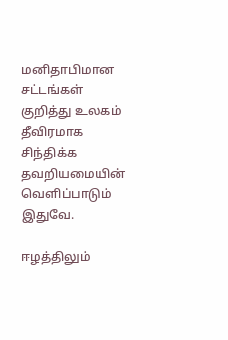மனிதாபிமான சட்டங்கள் குறித்து உலகம் தீவிரமாக சிந்திக்க தவறியமையின் வெளிப்பாடும் இதுவே.

ஈழத்திலும்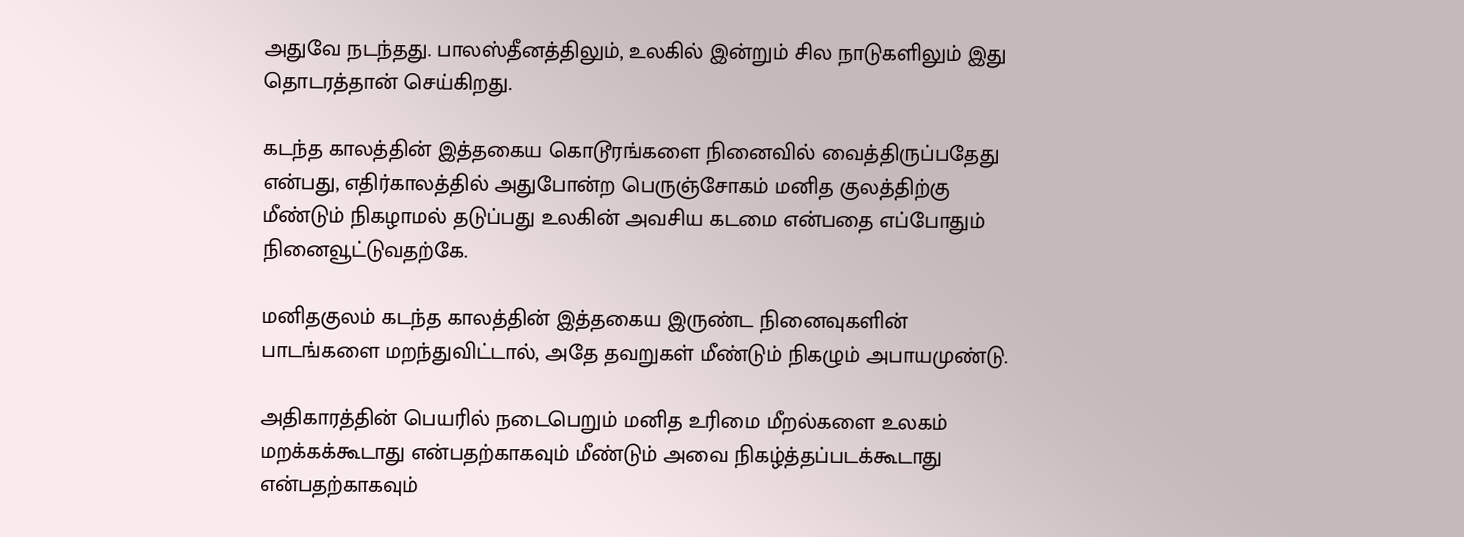அதுவே நடந்தது. பாலஸ்தீனத்திலும், உலகில் இன்றும் சில நாடுகளிலும் இது தொடரத்தான் செய்கிறது.

கடந்த காலத்தின் இத்தகைய கொடூரங்களை நினைவில் வைத்திருப்பதேது என்பது, எதிர்காலத்தில் அதுபோன்ற பெருஞ்சோகம் மனித குலத்திற்கு மீண்டும் நிகழாமல் தடுப்பது உலகின் அவசிய கடமை என்பதை எப்போதும் நினைவூட்டுவதற்கே.

மனிதகுலம் கடந்த காலத்தின் இத்தகைய இருண்ட நினைவுகளின் பாடங்களை மறந்துவிட்டால், அதே தவறுகள் மீண்டும் நிகழும் அபாயமுண்டு.

அதிகாரத்தின் பெயரில் நடைபெறும் மனித உரிமை மீறல்களை உலகம் மறக்கக்கூடாது என்பதற்காகவும் மீண்டும் அவை நிகழ்த்தப்படக்கூடாது என்பதற்காகவும்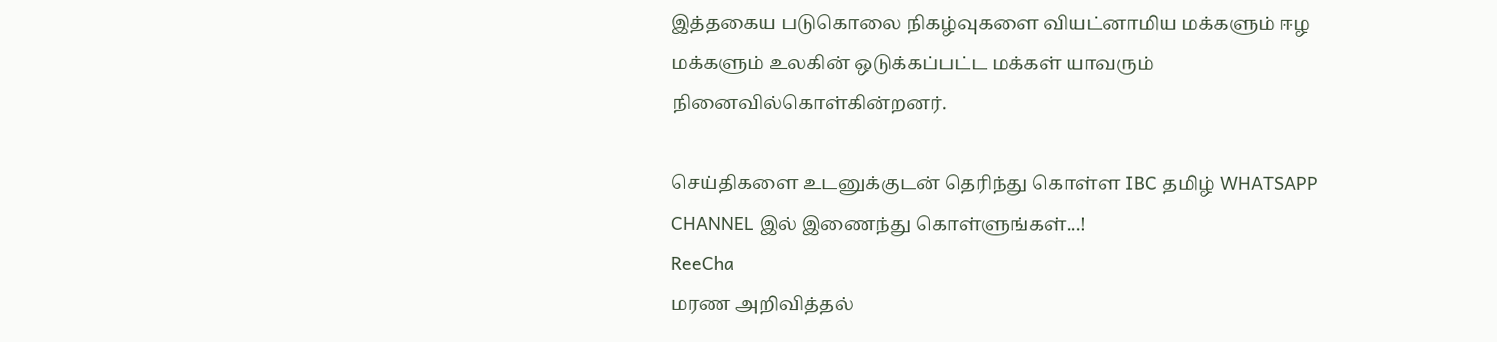இத்தகைய படுகொலை நிகழ்வுகளை வியட்னாமிய மக்களும் ஈழ மக்களும் உலகின் ஒடுக்கப்பட்ட மக்கள் யாவரும் நினைவில்கொள்கின்றனர்.

செய்திகளை உடனுக்குடன் தெரிந்து கொள்ள IBC தமிழ் WHATSAPP CHANNEL இல் இணைந்து கொள்ளுங்கள்...!
ReeCha
மரண அறிவித்தல்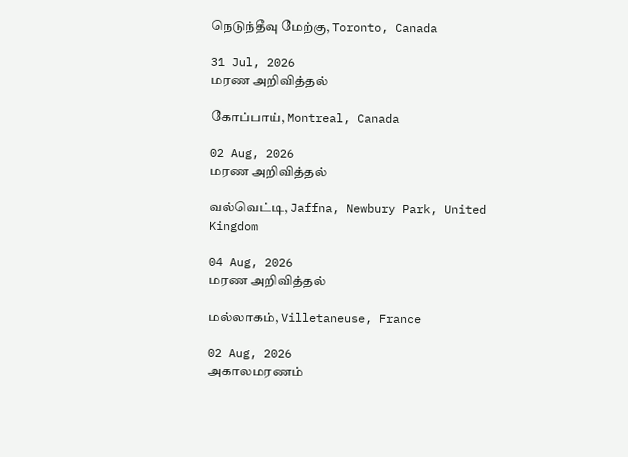நெடுந்தீவு மேற்கு, Toronto, Canada

31 Jul, 2026
மரண அறிவித்தல்

கோப்பாய், Montreal, Canada

02 Aug, 2026
மரண அறிவித்தல்

வல்வெட்டி, Jaffna, Newbury Park, United Kingdom

04 Aug, 2026
மரண அறிவித்தல்

மல்லாகம், Villetaneuse, France

02 Aug, 2026
அகாலமரணம்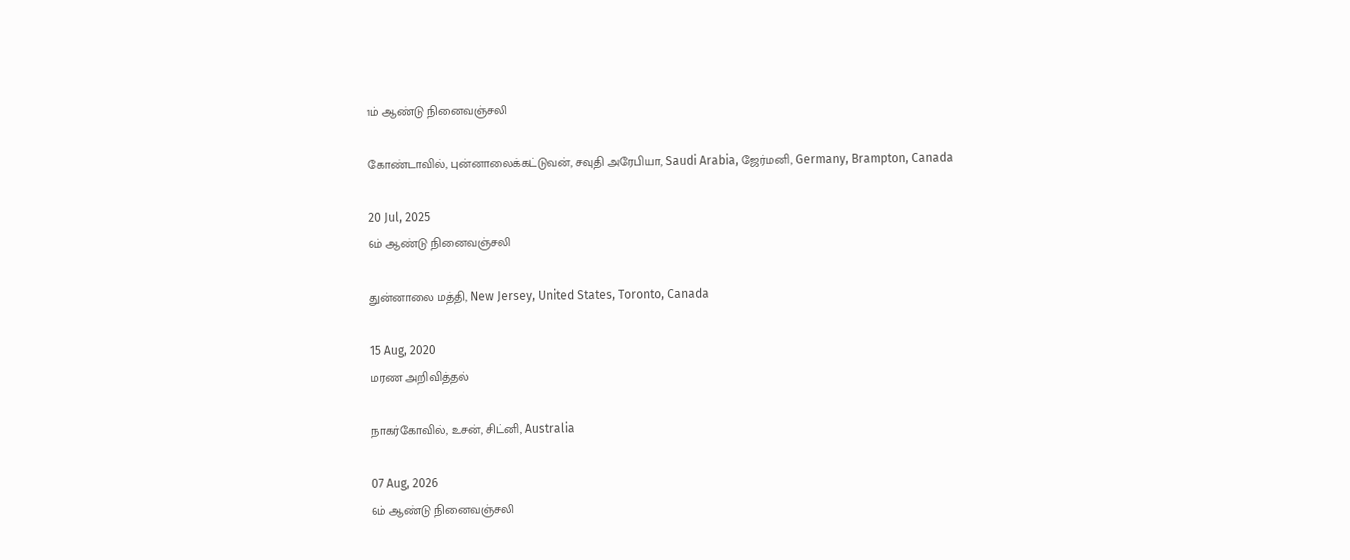1ம் ஆண்டு நினைவஞ்சலி

கோண்டாவில், புன்னாலைக்கட்டுவன், சவுதி அரேபியா, Saudi Arabia, ஜேர்மனி, Germany, Brampton, Canada

20 Jul, 2025
6ம் ஆண்டு நினைவஞ்சலி

துன்னாலை மத்தி, New Jersey, United States, Toronto, Canada

15 Aug, 2020
மரண அறிவித்தல்

நாகர்கோவில், உசன், சிட்னி, Australia

07 Aug, 2026
6ம் ஆண்டு நினைவஞ்சலி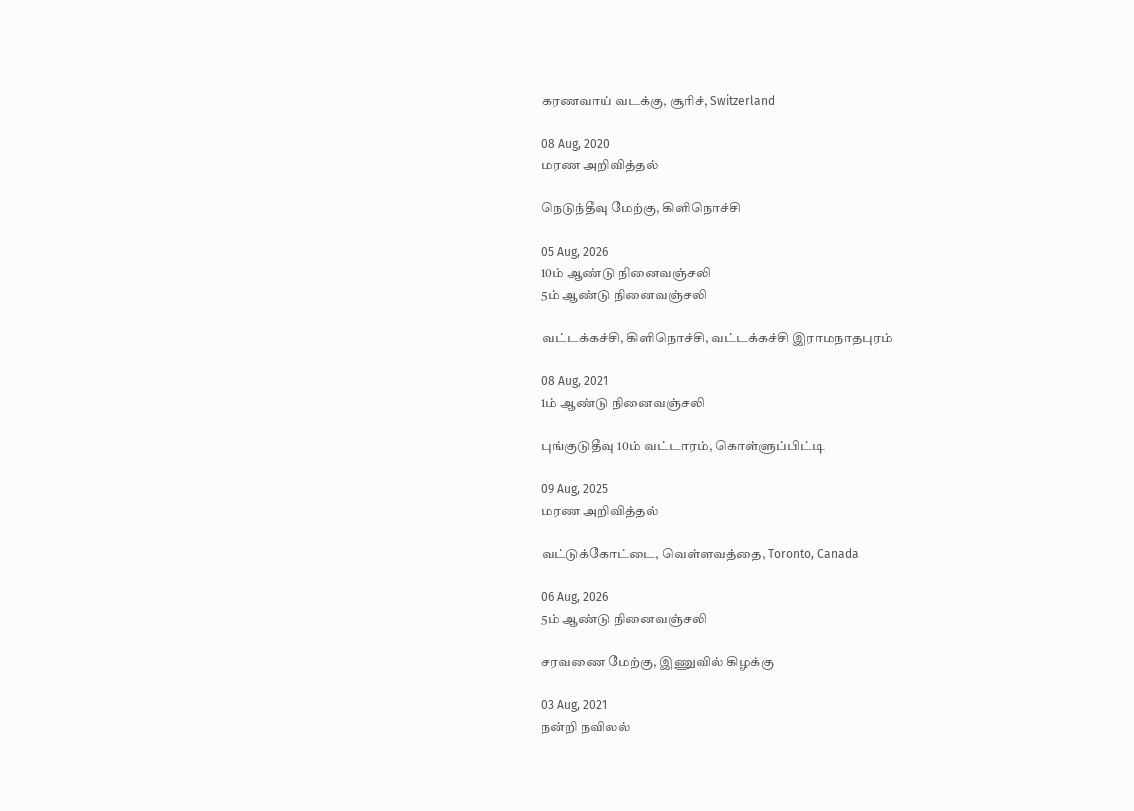கரணவாய் வடக்கு, சூரிச், Switzerland

08 Aug, 2020
மரண அறிவித்தல்

நெடுந்தீவு மேற்கு, கிளிநொச்சி

05 Aug, 2026
10ம் ஆண்டு நினைவஞ்சலி
5ம் ஆண்டு நினைவஞ்சலி

வட்டக்கச்சி, கிளிநொச்சி, வட்டக்கச்சி இராமநாதபுரம்

08 Aug, 2021
1ம் ஆண்டு நினைவஞ்சலி

புங்குடுதீவு 10ம் வட்டாரம், கொள்ளுப்பிட்டி

09 Aug, 2025
மரண அறிவித்தல்

வட்டுக்கோட்டை, வெள்ளவத்தை, Toronto, Canada

06 Aug, 2026
5ம் ஆண்டு நினைவஞ்சலி

சரவணை மேற்கு, இணுவில் கிழக்கு

03 Aug, 2021
நன்றி நவிலல்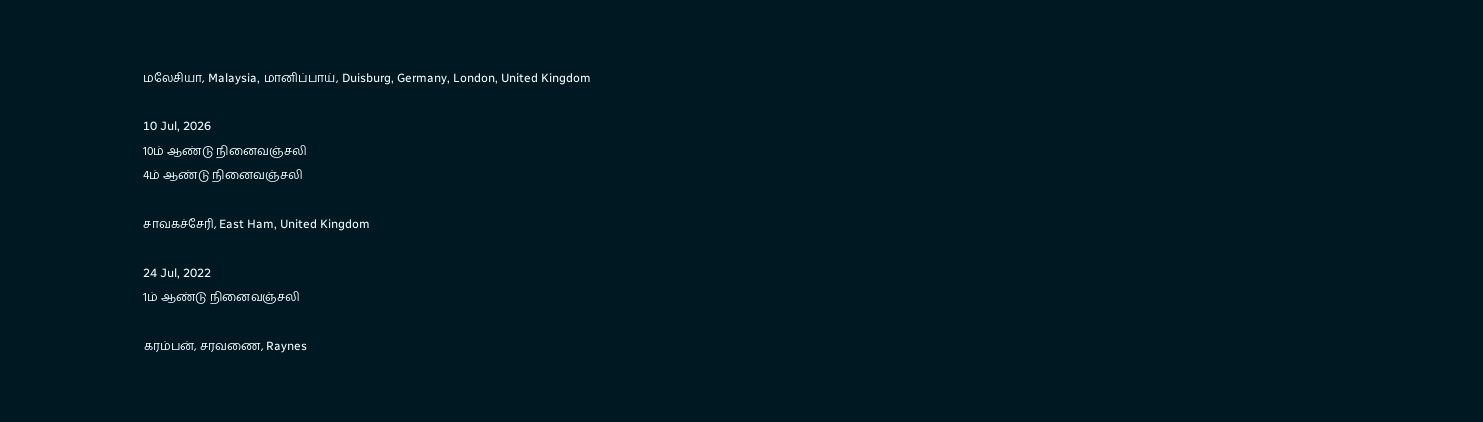மலேசியா, Malaysia, மானிப்பாய், Duisburg, Germany, London, United Kingdom

10 Jul, 2026
10ம் ஆண்டு நினைவஞ்சலி
4ம் ஆண்டு நினைவஞ்சலி

சாவகச்சேரி, East Ham, United Kingdom

24 Jul, 2022
1ம் ஆண்டு நினைவஞ்சலி

கரம்பன், சரவணை, Raynes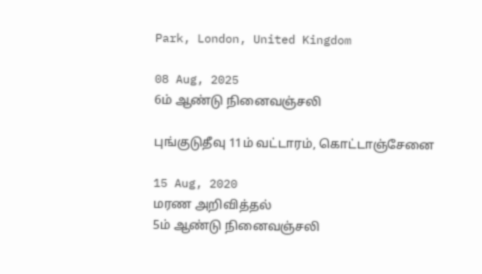Park, London, United Kingdom

08 Aug, 2025
6ம் ஆண்டு நினைவஞ்சலி

புங்குடுதீவு 11ம் வட்டாரம், கொட்டாஞ்சேனை

15 Aug, 2020
மரண அறிவித்தல்
5ம் ஆண்டு நினைவஞ்சலி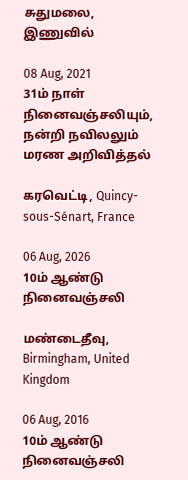சுதுமலை, இணுவில்

08 Aug, 2021
31ம் நாள் நினைவஞ்சலியும், நன்றி நவிலலும்
மரண அறிவித்தல்

கரவெட்டி, Quincy-sous-Sénart, France

06 Aug, 2026
10ம் ஆண்டு நினைவஞ்சலி

மண்டைதீவு, Birmingham, United Kingdom

06 Aug, 2016
10ம் ஆண்டு நினைவஞ்சலி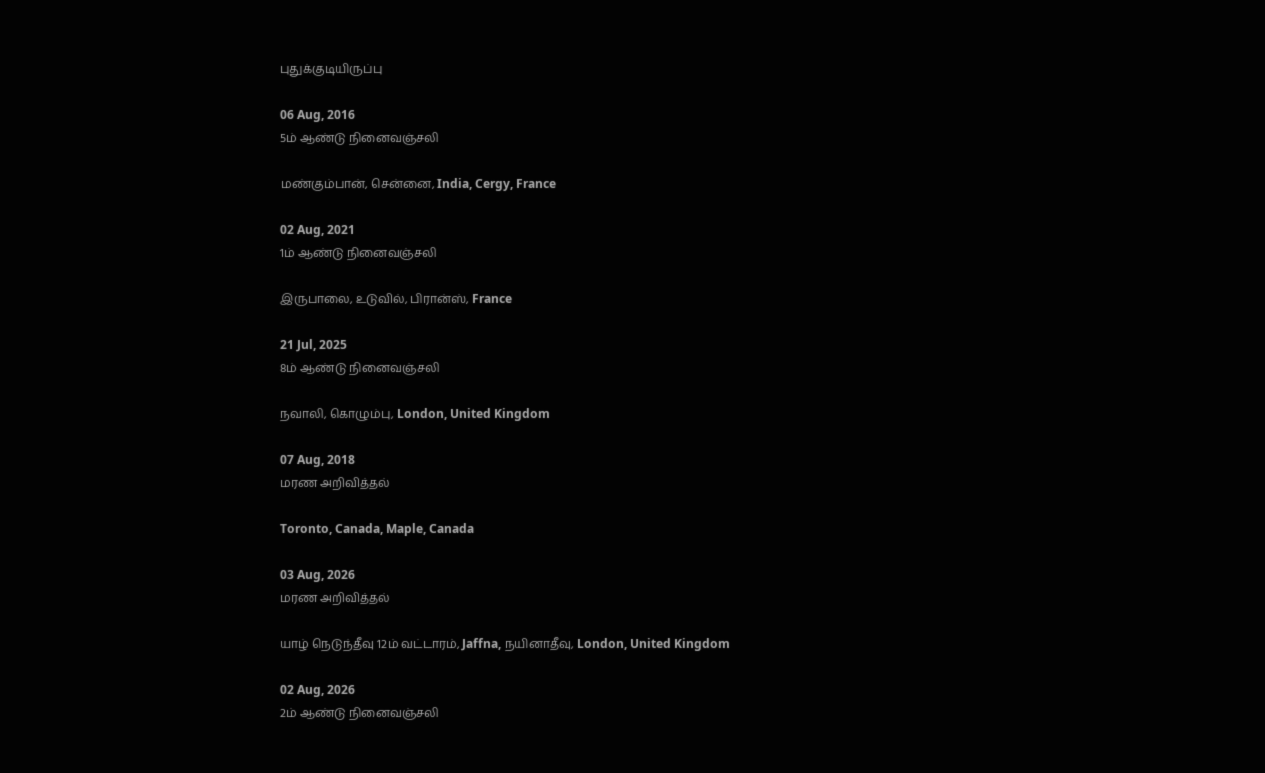புதுக்குடியிருப்பு

06 Aug, 2016
5ம் ஆண்டு நினைவஞ்சலி

மண்கும்பான், சென்னை, India, Cergy, France

02 Aug, 2021
1ம் ஆண்டு நினைவஞ்சலி

இருபாலை, உடுவில், பிரான்ஸ், France

21 Jul, 2025
8ம் ஆண்டு நினைவஞ்சலி

நவாலி, கொழும்பு, London, United Kingdom

07 Aug, 2018
மரண அறிவித்தல்

Toronto, Canada, Maple, Canada

03 Aug, 2026
மரண அறிவித்தல்

யாழ் நெடுந்தீவு 12ம் வட்டாரம், Jaffna, நயினாதீவு, London, United Kingdom

02 Aug, 2026
2ம் ஆண்டு நினைவஞ்சலி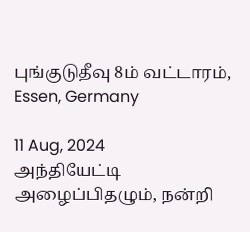புங்குடுதீவு 8ம் வட்டாரம், Essen, Germany

11 Aug, 2024
அந்தியேட்டி அழைப்பிதழும், நன்றி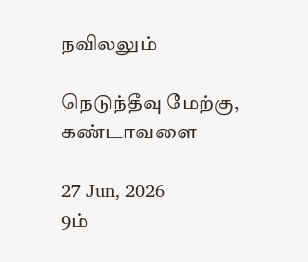நவிலலும்

நெடுந்தீவு மேற்கு, கண்டாவளை

27 Jun, 2026
9ம்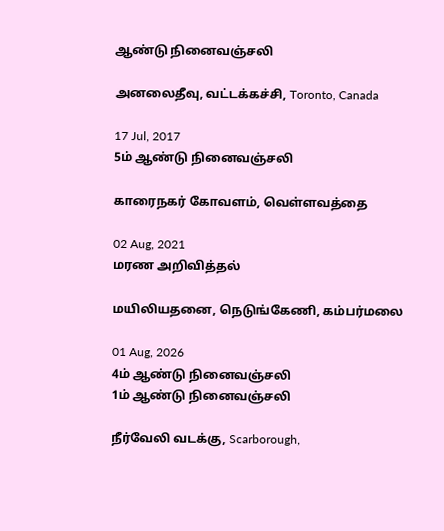ஆண்டு நினைவஞ்சலி

அனலைதீவு, வட்டக்கச்சி, Toronto, Canada

17 Jul, 2017
5ம் ஆண்டு நினைவஞ்சலி

காரைநகர் கோவளம், வெள்ளவத்தை

02 Aug, 2021
மரண அறிவித்தல்

மயிலியதனை, நெடுங்கேணி, கம்பர்மலை

01 Aug, 2026
4ம் ஆண்டு நினைவஞ்சலி
1ம் ஆண்டு நினைவஞ்சலி

நீர்வேலி வடக்கு, Scarborough,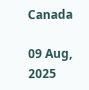Canada

09 Aug, 2025